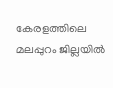കേരളത്തിലെ മലപ്പുറം ജില്ലയിൽ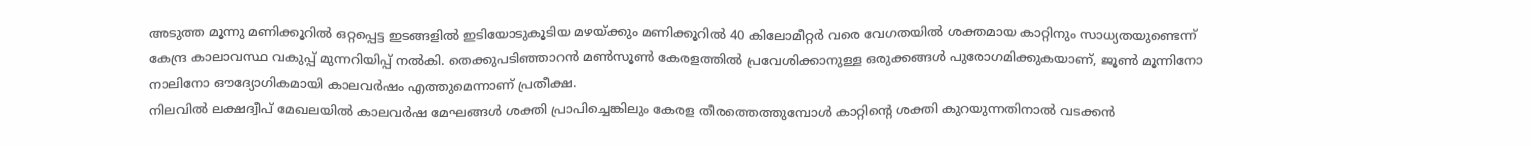അടുത്ത മൂന്നു മണിക്കൂറിൽ ഒറ്റപ്പെട്ട ഇടങ്ങളിൽ ഇടിയോടുകൂടിയ മഴയ്ക്കും മണിക്കൂറിൽ 40 കിലോമീറ്റർ വരെ വേഗതയിൽ ശക്തമായ കാറ്റിനും സാധ്യതയുണ്ടെന്ന് കേന്ദ്ര കാലാവസ്ഥ വകുപ്പ് മുന്നറിയിപ്പ് നൽകി. തെക്കുപടിഞ്ഞാറൻ മൺസൂൺ കേരളത്തിൽ പ്രവേശിക്കാനുള്ള ഒരുക്കങ്ങൾ പുരോഗമിക്കുകയാണ്, ജൂൺ മൂന്നിനോ നാലിനോ ഔദ്യോഗികമായി കാലവർഷം എത്തുമെന്നാണ് പ്രതീക്ഷ.
നിലവിൽ ലക്ഷദ്വീപ് മേഖലയിൽ കാലവർഷ മേഘങ്ങൾ ശക്തി പ്രാപിച്ചെങ്കിലും കേരള തീരത്തെത്തുമ്പോൾ കാറ്റിന്റെ ശക്തി കുറയുന്നതിനാൽ വടക്കൻ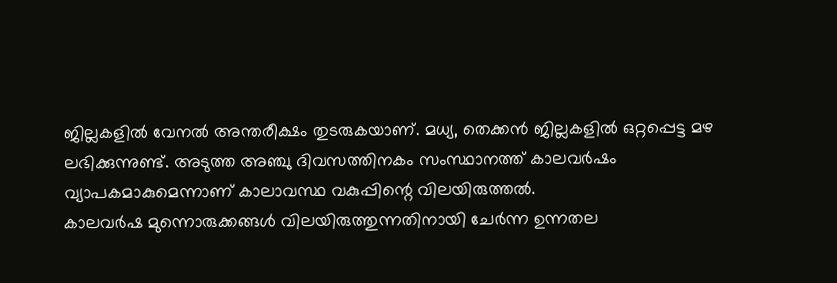ജില്ലകളിൽ വേനൽ അന്തരീക്ഷം തുടരുകയാണ്. മധ്യ, തെക്കൻ ജില്ലകളിൽ ഒറ്റപ്പെട്ട മഴ ലഭിക്കുന്നുണ്ട്. അടുത്ത അഞ്ചു ദിവസത്തിനകം സംസ്ഥാനത്ത് കാലവർഷം വ്യാപകമാകുമെന്നാണ് കാലാവസ്ഥ വകുപ്പിന്റെ വിലയിരുത്തൽ.
കാലവർഷ മുന്നൊരുക്കങ്ങൾ വിലയിരുത്തുന്നതിനായി ചേർന്ന ഉന്നതല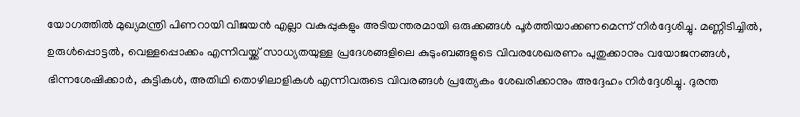യോഗത്തിൽ മുഖ്യമന്ത്രി പിണറായി വിജയൻ എല്ലാ വകുപ്പുകളും അടിയന്തരമായി ഒരുക്കങ്ങൾ പൂർത്തിയാക്കണമെന്ന് നിർദ്ദേശിച്ചു. മണ്ണിടിച്ചിൽ, ഉരുൾപ്പൊട്ടൽ, വെള്ളപ്പൊക്കം എന്നിവയ്ക്ക് സാധ്യതയുള്ള പ്രദേശങ്ങളിലെ കുടുംബങ്ങളുടെ വിവരശേഖരണം പുതുക്കാനും വയോജനങ്ങൾ, ഭിന്നശേഷിക്കാർ, കുട്ടികൾ, അതിഥി തൊഴിലാളികൾ എന്നിവരുടെ വിവരങ്ങൾ പ്രത്യേകം ശേഖരിക്കാനും അദ്ദേഹം നിർദ്ദേശിച്ചു. ദുരന്ത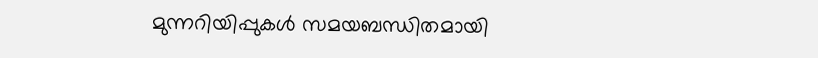മുന്നറിയിപ്പുകൾ സമയബന്ധിതമായി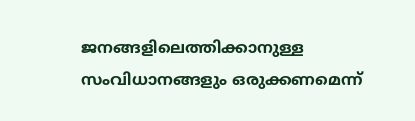ജനങ്ങളിലെത്തിക്കാനുള്ള സംവിധാനങ്ങളും ഒരുക്കണമെന്ന്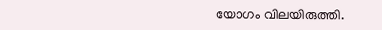യോഗം വിലയിരുത്തി.